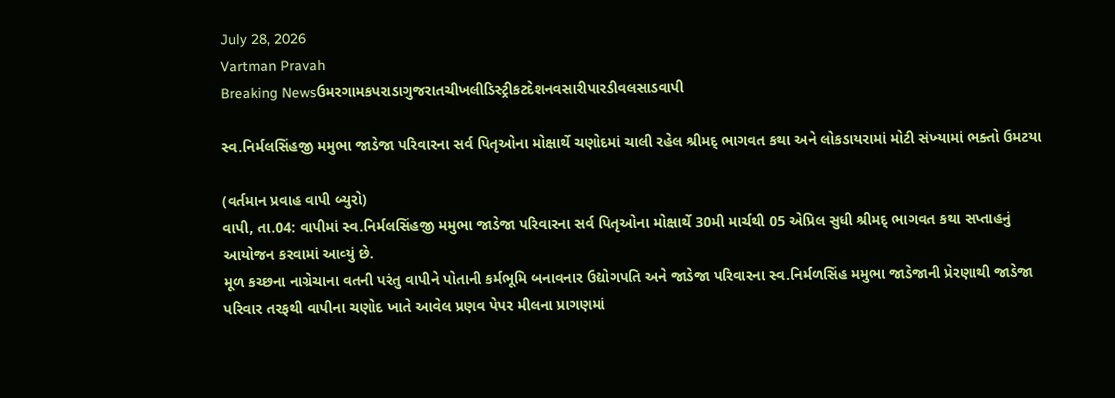July 28, 2026
Vartman Pravah
Breaking Newsઉમરગામકપરાડાગુજરાતચીખલીડિસ્ટ્રીકટદેશનવસારીપારડીવલસાડવાપી

સ્‍વ.નિર્મલસિંહજી મમુભા જાડેજા પરિવારના સર્વ પિતૃઓના મોક્ષાર્થે ચણોદમાં ચાલી રહેલ શ્રીમદ્‌ ભાગવત કથા અને લોકડાયરામાં મોટી સંખ્‍યામાં ભક્‍તો ઉમટયા

(વર્તમાન પ્રવાહ વાપી બ્‍યુરો)
વાપી, તા.04: વાપીમાં સ્‍વ.નિર્મલસિંહજી મમુભા જાડેજા પરિવારના સર્વ પિતૃઓના મોક્ષાર્થે 30મી માર્ચથી 05 એપ્રિલ સુધી શ્રીમદ્‌ ભાગવત કથા સપ્તાહનું આયોજન કરવામાં આવ્‍યું છે.
મૂળ કચ્‍છના નાગ્રેચાના વતની પરંતુ વાપીને પોતાની કર્મભૂમિ બનાવનાર ઉદ્યોગપતિ અને જાડેજા પરિવારના સ્‍વ.નિર્મળસિંહ મમુભા જાડેજાની પ્રેરણાથી જાડેજા પરિવાર તરફથી વાપીના ચણોદ ખાતે આવેલ પ્રણવ પેપર મીલના પ્રાગણમાં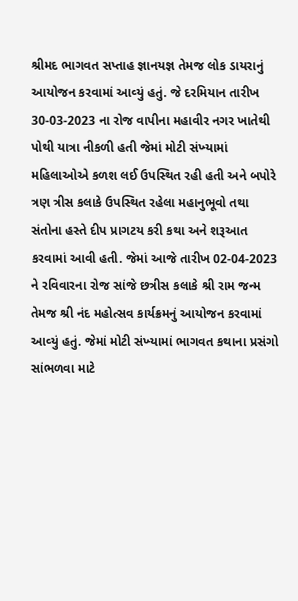શ્રીમદ ભાગવત સપ્તાહ જ્ઞાનયજ્ઞ તેમજ લોક ડાયરાનું આયોજન કરવામાં આવ્‍યું હતું. જે દરમિયાન તારીખ 30-03-2023 ના રોજ વાપીના મહાવીર નગર ખાતેથી પોથી યાત્રા નીકળી હતી જેમાં મોટી સંખ્‍યામાં મહિલાઓએ કળશ લઈ ઉપસ્‍થિત રહી હતી અને બપોરે ત્રણ ત્રીસ કલાકે ઉપસ્‍થિત રહેલા મહાનુભૂવો તથા સંતોના હસ્‍તે દીપ પ્રાગટય કરી કથા અને શરૂઆત કરવામાં આવી હતી. જેમાં આજે તારીખ 02-04-2023 ને રવિવારના રોજ સાંજે છત્રીસ કલાકે શ્રી રામ જન્‍મ તેમજ શ્રી નંદ મહોત્‍સવ કાર્યક્રમનું આયોજન કરવામાં આવ્‍યું હતું. જેમાં મોટી સંખ્‍યામાં ભાગવત કથાના પ્રસંગો સાંભળવા માટે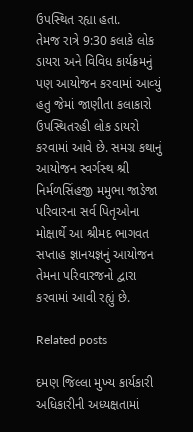ઉપસ્‍થિત રહ્યા હતા.
તેમજ રાત્રે 9:30 કલાકે લોક ડાયરા અને વિવિધ કાર્યક્રમનું પણ આયોજન કરવામાં આવ્‍યું હતુ જેમાં જાણીતા કલાકારો ઉપસ્‍થિતરહી લોક ડાયરો કરવામાં આવે છે. સમગ્ર કથાનું આયોજન સ્‍વર્ગસ્‍થ શ્રી નિર્મળસિંહજી મમુભા જાડેજા પરિવારના સર્વ પિતૃઓના મોક્ષાર્થે આ શ્રીમદ ભાગવત સપ્તાહ જ્ઞાનયજ્ઞનું આયોજન તેમના પરિવારજનો દ્વારા કરવામાં આવી રહ્યું છે.

Related posts

દમણ જિલ્લા મુખ્‍ય કાર્યકારી અધિકારીની અધ્‍યક્ષતામાં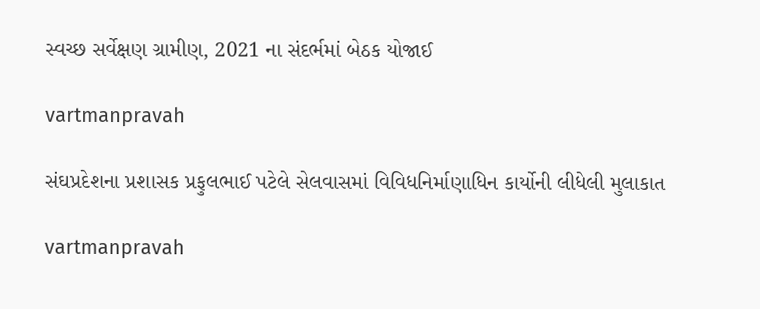સ્‍વચ્‍છ સર્વેક્ષણ ગ્રામીણ, 2021 ના સંદર્ભમાં બેઠક યોજાઈ

vartmanpravah

સંઘપ્રદેશના પ્રશાસક પ્રફુલભાઈ પટેલે સેલવાસમાં વિવિધનિર્માણાધિન કાર્યોની લીધેલી મુલાકાત

vartmanpravah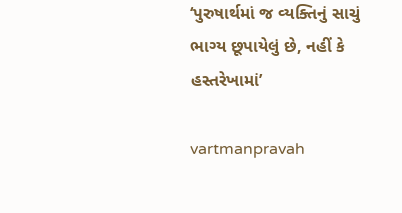‘પુરુષાર્થમાં જ વ્‍યક્‍તિનું સાચું ભાગ્‍ય છૂપાયેલું છે, નહીં કે હસ્‍તરેખામાં’

vartmanpravah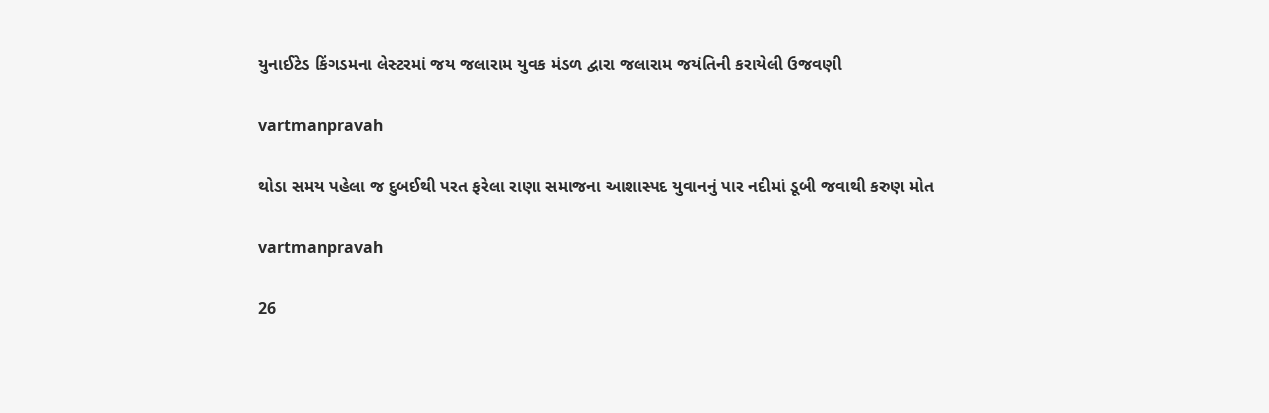યુનાઈટેડ કિંગડમના લેસ્‍ટરમાં જય જલારામ યુવક મંડળ દ્વારા જલારામ જયંતિની કરાયેલી ઉજવણી

vartmanpravah

થોડા સમય પહેલા જ દુબઈથી પરત ફરેલા રાણા સમાજના આશાસ્‍પદ યુવાનનું પાર નદીમાં ડૂબી જવાથી કરુણ મોત

vartmanpravah

26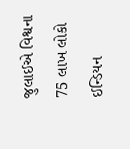જુલાઈએ વિશ્વના 75 લાખ લોકો ઈન્‍ડિયન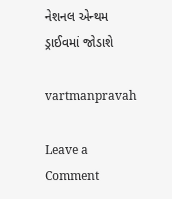નેશનલ એન્‍થમ ડ્રાઈવમાં જોડાશે

vartmanpravah

Leave a Comment